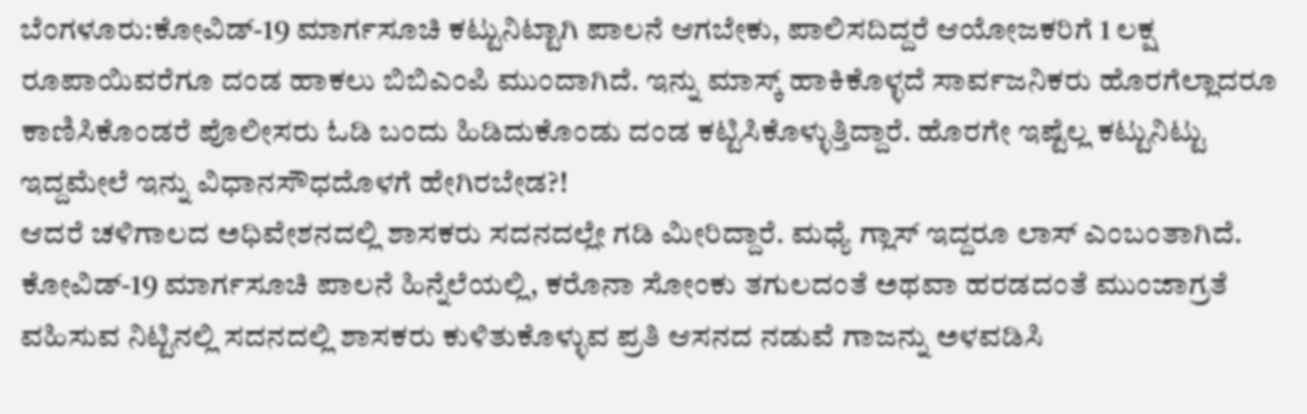ಬೆಂಗಳೂರು:ಕೋವಿಡ್-19 ಮಾರ್ಗಸೂಚಿ ಕಟ್ಟುನಿಟ್ಟಾಗಿ ಪಾಲನೆ ಆಗಬೇಕು, ಪಾಲಿಸದಿದ್ದರೆ ಆಯೋಜಕರಿಗೆ 1 ಲಕ್ಷ ರೂಪಾಯಿವರೆಗೂ ದಂಡ ಹಾಕಲು ಬಿಬಿಎಂಪಿ ಮುಂದಾಗಿದೆ. ಇನ್ನು ಮಾಸ್ಕ್ ಹಾಕಿಕೊಳ್ಳದೆ ಸಾರ್ವಜನಿಕರು ಹೊರಗೆಲ್ಲಾದರೂ ಕಾಣಿಸಿಕೊಂಡರೆ ಪೊಲೀಸರು ಓಡಿ ಬಂದು ಹಿಡಿದುಕೊಂಡು ದಂಡ ಕಟ್ಟಿಸಿಕೊಳ್ಳುತ್ತಿದ್ದಾರೆ. ಹೊರಗೇ ಇಷ್ಟೆಲ್ಲ ಕಟ್ಟುನಿಟ್ಟು ಇದ್ದಮೇಲೆ ಇನ್ನು ವಿಧಾನಸೌಧದೊಳಗೆ ಹೇಗಿರಬೇಡ?!
ಆದರೆ ಚಳಿಗಾಲದ ಅಧಿವೇಶನದಲ್ಲಿ ಶಾಸಕರು ಸದನದಲ್ಲೇ ಗಡಿ ಮೀರಿದ್ದಾರೆ. ಮಧ್ಯೆ ಗ್ಲಾಸ್ ಇದ್ದರೂ ಲಾಸ್ ಎಂಬಂತಾಗಿದೆ. ಕೋವಿಡ್-19 ಮಾರ್ಗಸೂಚಿ ಪಾಲನೆ ಹಿನ್ನೆಲೆಯಲ್ಲಿ, ಕರೊನಾ ಸೋಂಕು ತಗುಲದಂತೆ ಅಥವಾ ಹರಡದಂತೆ ಮುಂಜಾಗ್ರತೆ ವಹಿಸುವ ನಿಟ್ಟಿನಲ್ಲಿ ಸದನದಲ್ಲಿ ಶಾಸಕರು ಕುಳಿತುಕೊಳ್ಳುವ ಪ್ರತಿ ಆಸನದ ನಡುವೆ ಗಾಜನ್ನು ಅಳವಡಿಸಿ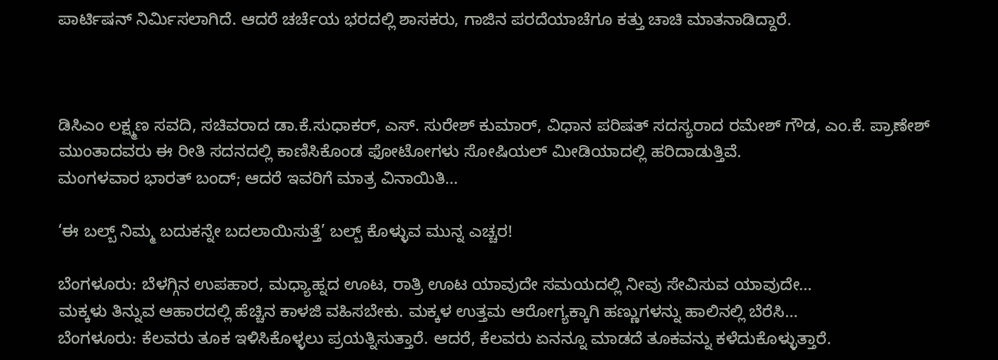ಪಾರ್ಟಿಷನ್ ನಿರ್ಮಿಸಲಾಗಿದೆ. ಆದರೆ ಚರ್ಚೆಯ ಭರದಲ್ಲಿ ಶಾಸಕರು, ಗಾಜಿನ ಪರದೆಯಾಚೆಗೂ ಕತ್ತು ಚಾಚಿ ಮಾತನಾಡಿದ್ದಾರೆ.



ಡಿಸಿಎಂ ಲಕ್ಷ್ಮಣ ಸವದಿ, ಸಚಿವರಾದ ಡಾ.ಕೆ.ಸುಧಾಕರ್, ಎಸ್. ಸುರೇಶ್ ಕುಮಾರ್, ವಿಧಾನ ಪರಿಷತ್ ಸದಸ್ಯರಾದ ರಮೇಶ್ ಗೌಡ, ಎಂ.ಕೆ. ಪ್ರಾಣೇಶ್ ಮುಂತಾದವರು ಈ ರೀತಿ ಸದನದಲ್ಲಿ ಕಾಣಿಸಿಕೊಂಡ ಫೋಟೋಗಳು ಸೋಷಿಯಲ್ ಮೀಡಿಯಾದಲ್ಲಿ ಹರಿದಾಡುತ್ತಿವೆ.
ಮಂಗಳವಾರ ಭಾರತ್ ಬಂದ್; ಆದರೆ ಇವರಿಗೆ ಮಾತ್ರ ವಿನಾಯಿತಿ…

‘ಈ ಬಲ್ಬ್ ನಿಮ್ಮ ಬದುಕನ್ನೇ ಬದಲಾಯಿಸುತ್ತೆ’ ಬಲ್ಬ್ ಕೊಳ್ಳುವ ಮುನ್ನ ಎಚ್ಚರ!

ಬೆಂಗಳೂರು: ಬೆಳಗ್ಗಿನ ಉಪಹಾರ, ಮಧ್ಯಾಹ್ನದ ಊಟ, ರಾತ್ರಿ ಊಟ ಯಾವುದೇ ಸಮಯದಲ್ಲಿ ನೀವು ಸೇವಿಸುವ ಯಾವುದೇ…
ಮಕ್ಕಳು ತಿನ್ನುವ ಆಹಾರದಲ್ಲಿ ಹೆಚ್ಚಿನ ಕಾಳಜಿ ವಹಿಸಬೇಕು. ಮಕ್ಕಳ ಉತ್ತಮ ಆರೋಗ್ಯಕ್ಕಾಗಿ ಹಣ್ಣುಗಳನ್ನು ಹಾಲಿನಲ್ಲಿ ಬೆರೆಸಿ…
ಬೆಂಗಳೂರು: ಕೆಲವರು ತೂಕ ಇಳಿಸಿಕೊಳ್ಳಲು ಪ್ರಯತ್ನಿಸುತ್ತಾರೆ. ಆದರೆ, ಕೆಲವರು ಏನನ್ನೂ ಮಾಡದೆ ತೂಕವನ್ನು ಕಳೆದುಕೊಳ್ಳುತ್ತಾರೆ.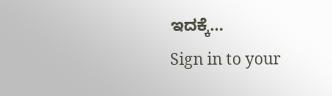ಇದಕ್ಕೆ…
Sign in to your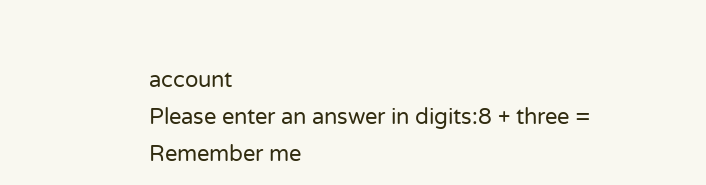account
Please enter an answer in digits:8 + three =
Remember me